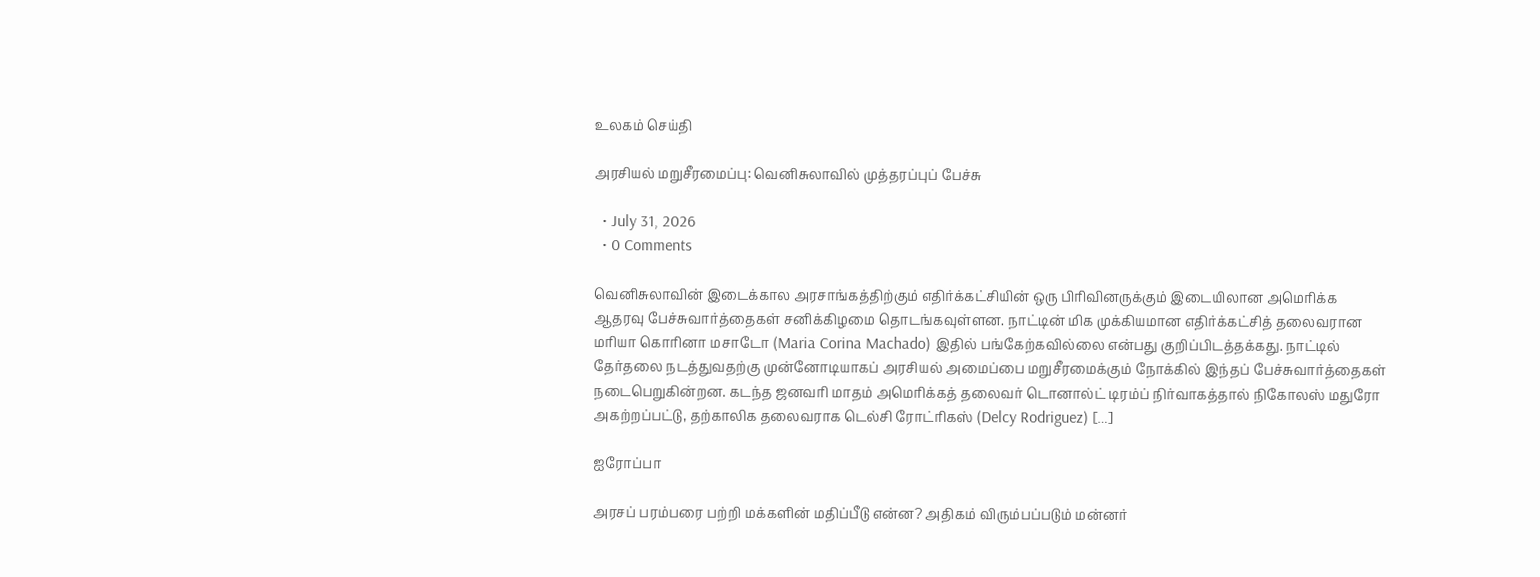உலகம் செய்தி

அரசியல் மறுசீரமைப்பு: வெனிசுலாவில் முத்தரப்புப் பேச்சு

  • July 31, 2026
  • 0 Comments

வெனிசுலாவின் இடைக்கால அரசாங்கத்திற்கும் எதிர்க்கட்சியின் ஒரு பிரிவினருக்கும் இடையிலான அமெரிக்க ஆதரவு பேச்சுவார்த்தைகள் சனிக்கிழமை தொடங்கவுள்ளன. நாட்டின் மிக முக்கியமான எதிர்க்கட்சித் தலைவரான மரியா கொரினா மசாடோ (Maria Corina Machado) இதில் பங்கேற்கவில்லை என்பது குறிப்பிடத்தக்கது. நாட்டில் தேர்தலை நடத்துவதற்கு முன்னோடியாகப் அரசியல் அமைப்பை மறுசீரமைக்கும் நோக்கில் இந்தப் பேச்சுவார்த்தைகள் நடைபெறுகின்றன. கடந்த ஜனவரி மாதம் அமெரிக்கத் தலைவர் டொனால்ட் டிரம்ப் நிர்வாகத்தால் நிகோலஸ் மதுரோ அகற்றப்பட்டு, தற்காலிக தலைவராக டெல்சி ரோட்ரிகஸ் (Delcy Rodriguez) […]

ஐரோப்பா

அரசப் பரம்பரை பற்றி மக்களின் மதிப்பீடு என்ன? அதிகம் விரும்பப்படும் மன்னர்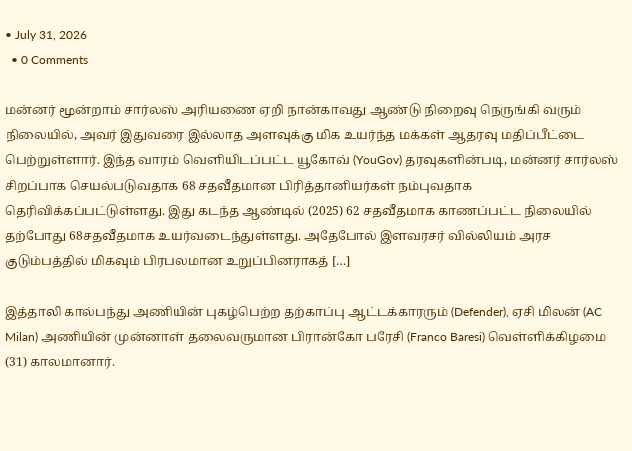• July 31, 2026
  • 0 Comments

மன்னர் மூன்றாம் சார்லஸ் அரியணை ஏறி நான்காவது ஆண்டு நிறைவு நெருங்கி வரும் நிலையில், அவர் இதுவரை இல்லாத அளவுக்கு மிக உயர்ந்த மக்கள் ஆதரவு மதிப்பீட்டை பெற்றுள்ளார். இந்த வாரம் வெளியிடப்பட்ட யூகோவ் (YouGov) தரவுகளின்படி, மன்னர் சார்லஸ் சிறப்பாக செயல்படுவதாக 68 சதவீதமான பிரித்தானியர்கள் நம்புவதாக தெரிவிக்கப்பட்டுள்ளது. இது கடந்த ஆண்டில் (2025) 62 சதவீதமாக காணப்பட்ட நிலையில் தற்போது 68சதவீதமாக உயர்வடைந்துள்ளது. அதேபோல் இளவரசர் வில்லியம் அரச குடும்பத்தில் மிகவும் பிரபலமான உறுப்பினராகத் […]

இத்தாலி கால்பந்து அணியின் புகழ்பெற்ற தற்காப்பு ஆட்டக்காரரும் (Defender), ஏசி மிலன் (AC Milan) அணியின் முன்னாள் தலைவருமான பிரான்கோ பரேசி (Franco Baresi) வெள்ளிக்கிழமை (31) காலமானார்.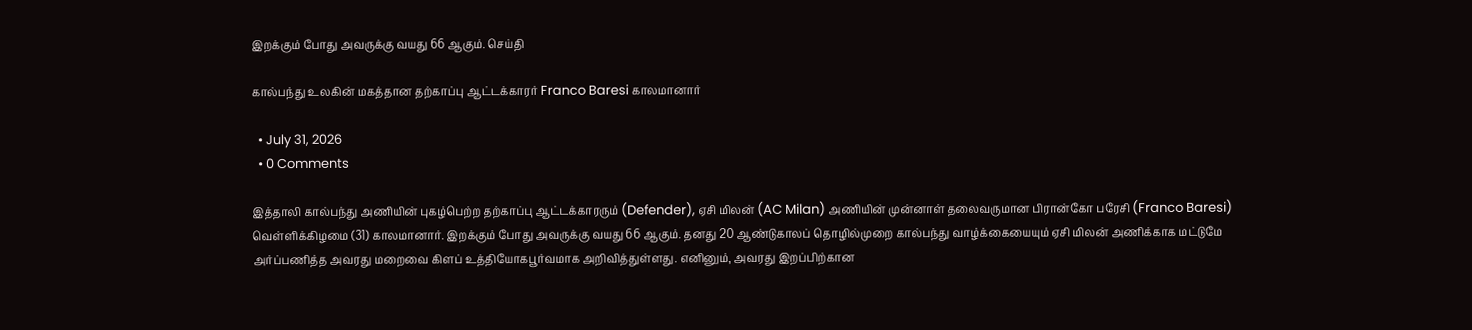இறக்கும் போது அவருக்கு வயது 66 ஆகும். செய்தி

கால்பந்து உலகின் மகத்தான தற்காப்பு ஆட்டக்காரர் Franco Baresi காலமானார்

  • July 31, 2026
  • 0 Comments

இத்தாலி கால்பந்து அணியின் புகழ்பெற்ற தற்காப்பு ஆட்டக்காரரும் (Defender), ஏசி மிலன் (AC Milan) அணியின் முன்னாள் தலைவருமான பிரான்கோ பரேசி (Franco Baresi) வெள்ளிக்கிழமை (31) காலமானார். இறக்கும் போது அவருக்கு வயது 66 ஆகும். தனது 20 ஆண்டுகாலப் தொழில்முறை கால்பந்து வாழ்க்கையையும் ஏசி மிலன் அணிக்காக மட்டுமே அர்ப்பணித்த அவரது மறைவை கிளப் உத்தியோகபூர்வமாக அறிவித்துள்ளது. எனினும், அவரது இறப்பிற்கான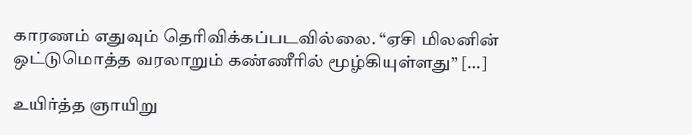காரணம் எதுவும் தெரிவிக்கப்படவில்லை. “ஏசி மிலனின் ஒட்டுமொத்த வரலாறும் கண்ணீரில் மூழ்கியுள்ளது” […]

உயிர்த்த ஞாயிறு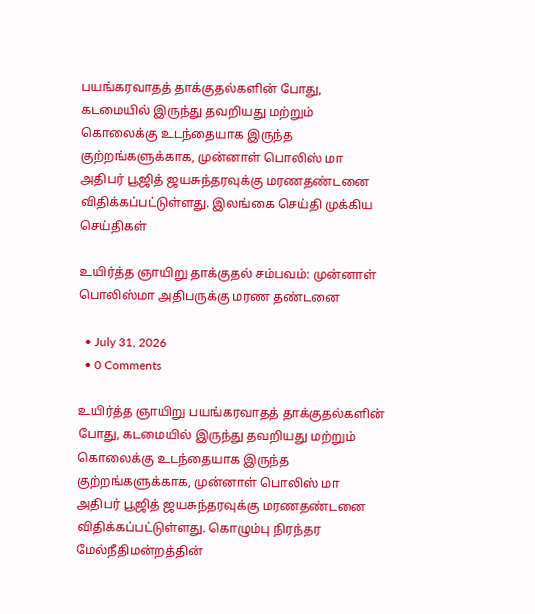பயங்கரவாதத் தாக்குதல்களின் போது, கடமையில் இருந்து தவறியது மற்றும் கொலைக்கு உடந்தையாக இருந்த குற்றங்களுக்காக, முன்னாள் பொலிஸ் மா அதிபர் பூஜித் ஜயசுந்தரவுக்கு மரணதண்டனை விதிக்கப்பட்டுள்ளது. இலங்கை செய்தி முக்கிய செய்திகள்

உயிர்த்த ஞாயிறு தாக்குதல் சம்பவம்: முன்னாள் பொலிஸ்மா அதிபருக்கு மரண தண்டனை

  • July 31, 2026
  • 0 Comments

உயிர்த்த ஞாயிறு பயங்கரவாதத் தாக்குதல்களின் போது, கடமையில் இருந்து தவறியது மற்றும் கொலைக்கு உடந்தையாக இருந்த குற்றங்களுக்காக, முன்னாள் பொலிஸ் மா அதிபர் பூஜித் ஜயசுந்தரவுக்கு மரணதண்டனை விதிக்கப்பட்டுள்ளது. கொழும்பு நிரந்தர மேல்நீதிமன்றத்தின்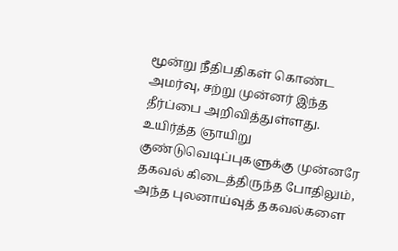மூன்று நீதிபதிகள் கொண்ட அமர்வு, சற்று முன்னர் இந்த தீர்ப்பை அறிவித்துள்ளது. உயிர்த்த ஞாயிறு குண்டுவெடிப்புகளுக்கு முன்னரே தகவல் கிடைத்திருந்த போதிலும், அந்த புலனாய்வுத் தகவல்களை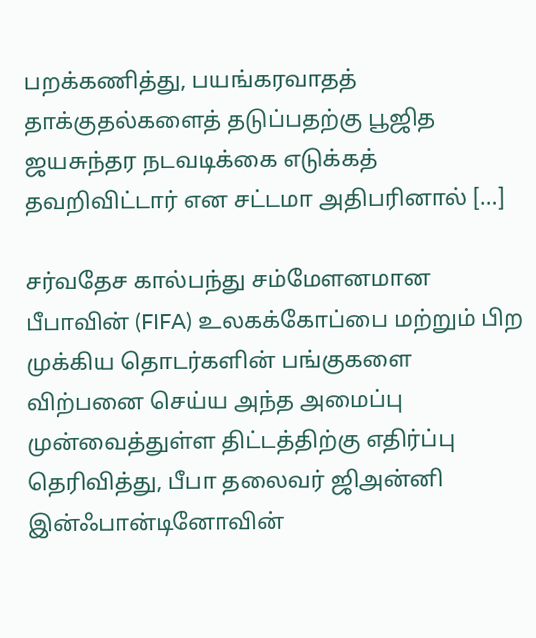பறக்கணித்து, பயங்கரவாதத் தாக்குதல்களைத் தடுப்பதற்கு பூஜித ஜயசுந்தர நடவடிக்கை எடுக்கத் தவறிவிட்டார் என சட்டமா அதிபரினால் […]

சர்வதேச கால்பந்து சம்மேளனமான பீபாவின் (FIFA) உலகக்கோப்பை மற்றும் பிற முக்கிய தொடர்களின் பங்குகளை விற்பனை செய்ய அந்த அமைப்பு முன்வைத்துள்ள திட்டத்திற்கு எதிர்ப்பு தெரிவித்து, பீபா தலைவர் ஜிஅன்னி இன்ஃபான்டினோவின்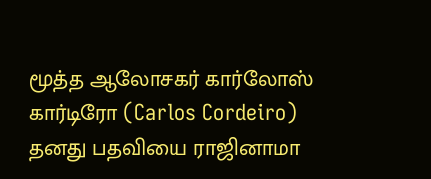மூத்த ஆலோசகர் கார்லோஸ் கார்டிரோ (Carlos Cordeiro) தனது பதவியை ராஜினாமா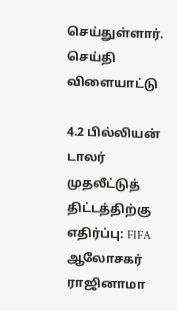செய்துள்ளார். செய்தி விளையாட்டு

4.2 பில்லியன் டாலர் முதலீட்டுத் திட்டத்திற்கு எதிர்ப்பு: FIFA ஆலோசகர் ராஜினாமா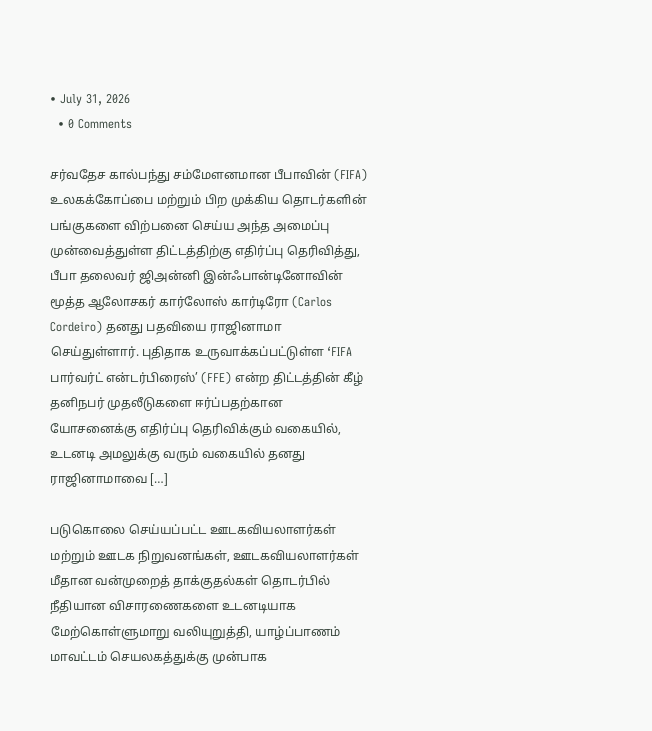• July 31, 2026
  • 0 Comments

சர்வதேச கால்பந்து சம்மேளனமான பீபாவின் (FIFA) உலகக்கோப்பை மற்றும் பிற முக்கிய தொடர்களின் பங்குகளை விற்பனை செய்ய அந்த அமைப்பு முன்வைத்துள்ள திட்டத்திற்கு எதிர்ப்பு தெரிவித்து, பீபா தலைவர் ஜிஅன்னி இன்ஃபான்டினோவின் மூத்த ஆலோசகர் கார்லோஸ் கார்டிரோ (Carlos Cordeiro) தனது பதவியை ராஜினாமா செய்துள்ளார். புதிதாக உருவாக்கப்பட்டுள்ள ‘FIFA பார்வர்ட் என்டர்பிரைஸ்’ (FFE) என்ற திட்டத்தின் கீழ் தனிநபர் முதலீடுகளை ஈர்ப்பதற்கான யோசனைக்கு எதிர்ப்பு தெரிவிக்கும் வகையில், உடனடி அமலுக்கு வரும் வகையில் தனது ராஜினாமாவை […]

படுகொலை செய்யப்பட்ட ஊடகவியலாளர்கள் மற்றும் ஊடக நிறுவனங்கள், ஊடகவியலாளர்கள் மீதான வன்முறைத் தாக்குதல்கள் தொடர்பில் நீதியான விசாரணைகளை உடனடியாக மேற்கொள்ளுமாறு வலியுறுத்தி, யாழ்ப்பாணம் மாவட்டம் செயலகத்துக்கு முன்பாக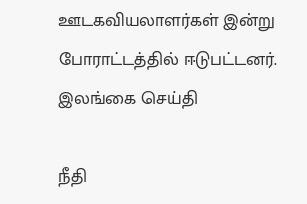ஊடகவியலாளர்கள் இன்று போராட்டத்தில் ஈடுபட்டனர். இலங்கை செய்தி

நீதி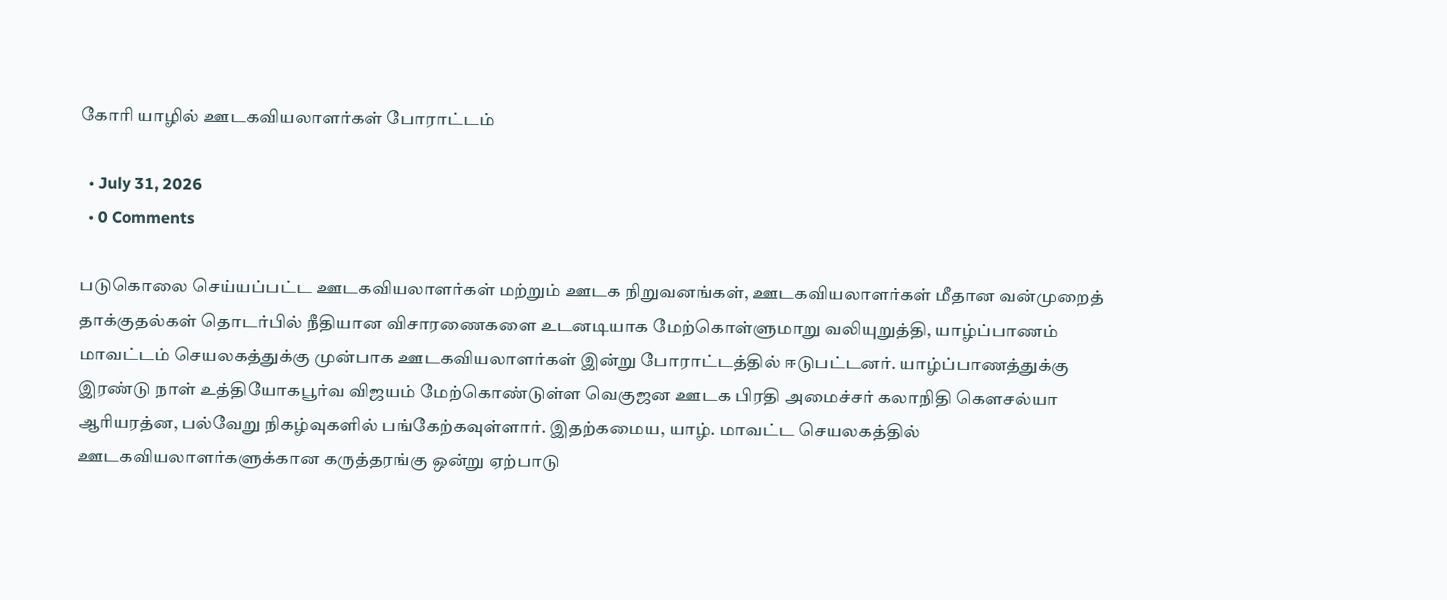கோரி யாழில் ஊடகவியலாளர்கள் போராட்டம்

  • July 31, 2026
  • 0 Comments

படுகொலை செய்யப்பட்ட ஊடகவியலாளர்கள் மற்றும் ஊடக நிறுவனங்கள், ஊடகவியலாளர்கள் மீதான வன்முறைத் தாக்குதல்கள் தொடர்பில் நீதியான விசாரணைகளை உடனடியாக மேற்கொள்ளுமாறு வலியுறுத்தி, யாழ்ப்பாணம் மாவட்டம் செயலகத்துக்கு முன்பாக ஊடகவியலாளர்கள் இன்று போராட்டத்தில் ஈடுபட்டனர். யாழ்ப்பாணத்துக்கு இரண்டு நாள் உத்தியோகபூர்வ விஜயம் மேற்கொண்டுள்ள வெகுஜன ஊடக பிரதி அமைச்சர் கலாநிதி கௌசல்யா ஆரியரத்ன, பல்வேறு நிகழ்வுகளில் பங்கேற்கவுள்ளார். இதற்கமைய, யாழ். மாவட்ட செயலகத்தில் ஊடகவியலாளர்களுக்கான கருத்தரங்கு ஒன்று ஏற்பாடு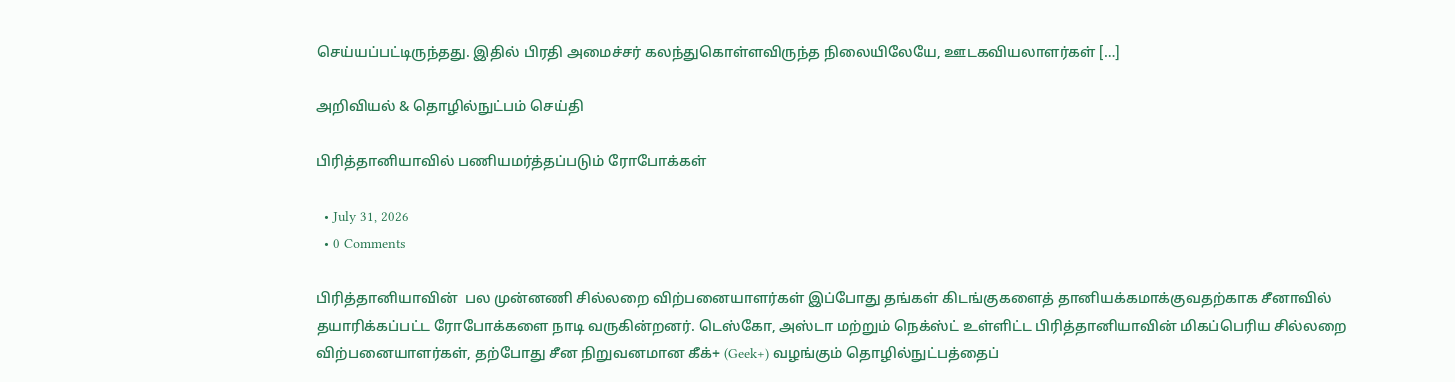செய்யப்பட்டிருந்தது. இதில் பிரதி அமைச்சர் கலந்துகொள்ளவிருந்த நிலையிலேயே, ஊடகவியலாளர்கள் […]

அறிவியல் & தொழில்நுட்பம் செய்தி

பிரித்தானியாவில் பணியமர்த்தப்படும் ரோபோக்கள்

  • July 31, 2026
  • 0 Comments

பிரித்தானியாவின்  பல முன்னணி சில்லறை விற்பனையாளர்கள் இப்போது தங்கள் கிடங்குகளைத் தானியக்கமாக்குவதற்காக சீனாவில் தயாரிக்கப்பட்ட ரோபோக்களை நாடி வருகின்றனர். டெஸ்கோ, அஸ்டா மற்றும் நெக்ஸ்ட் உள்ளிட்ட பிரித்தானியாவின் மிகப்பெரிய சில்லறை விற்பனையாளர்கள், தற்போது சீன நிறுவனமான கீக்+ (Geek+) வழங்கும் தொழில்நுட்பத்தைப்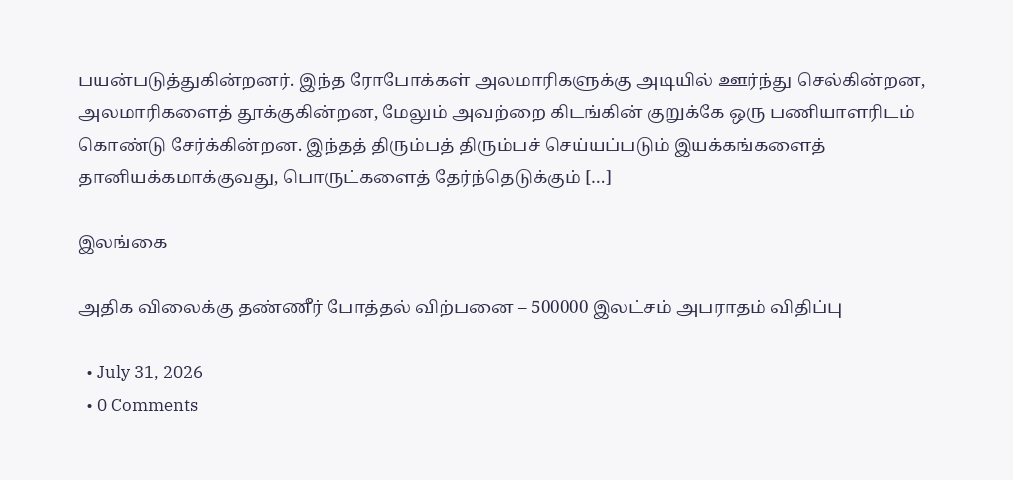பயன்படுத்துகின்றனர். இந்த ரோபோக்கள் அலமாரிகளுக்கு அடியில் ஊர்ந்து செல்கின்றன, அலமாரிகளைத் தூக்குகின்றன, மேலும் அவற்றை கிடங்கின் குறுக்கே ஒரு பணியாளரிடம் கொண்டு சேர்க்கின்றன. இந்தத் திரும்பத் திரும்பச் செய்யப்படும் இயக்கங்களைத் தானியக்கமாக்குவது, பொருட்களைத் தேர்ந்தெடுக்கும் […]

இலங்கை

அதிக விலைக்கு தண்ணீர் போத்தல் விற்பனை – 500000 இலட்சம் அபராதம் விதிப்பு

  • July 31, 2026
  • 0 Comments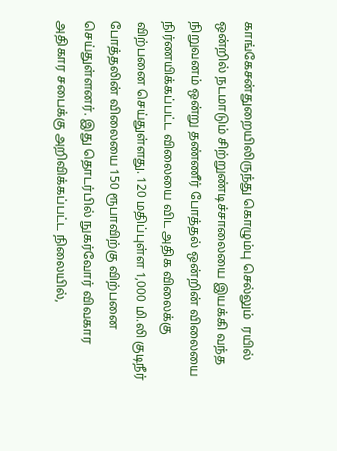காங்கேசன்துறையிலிருந்து கொழும்பு செல்லும்  ரயில் ஒன்றில் நடமாடும் சிற்றுண்டிச்சாலையை இயக்கி வந்த நிறுவனம் ஒன்று தண்ணீர் போத்தல் ஒன்றின் விலையை நிர்ணயிக்கப்பட்ட விலையை விட அதிக விலைக்கு விற்பனை செய்துள்ளது. 120 மதிப்புள்ள 1,000 மி.லி குடிநீர் போத்தலின் விலையை 150 ரூபாவிற்கு விற்பனை செய்துள்ளனர். இது தொடர்பில் நுகர்வோர் விவகார அதிகார சபைக்கு அறிவிக்கப்பட்ட நிலையில்,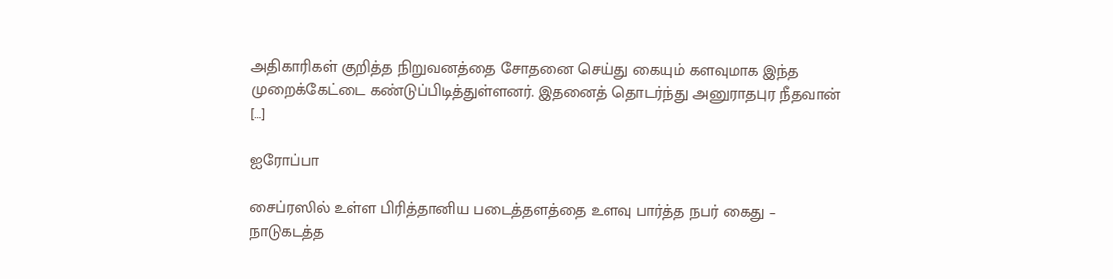அதிகாரிகள் குறித்த நிறுவனத்தை சோதனை செய்து கையும் களவுமாக இந்த முறைக்கேட்டை கண்டுப்பிடித்துள்ளனர். இதனைத் தொடர்ந்து அனுராதபுர நீதவான் […]

ஐரோப்பா

சைப்ரஸில் உள்ள பிரித்தானிய படைத்தளத்தை உளவு பார்த்த நபர் கைது – நாடுகடத்த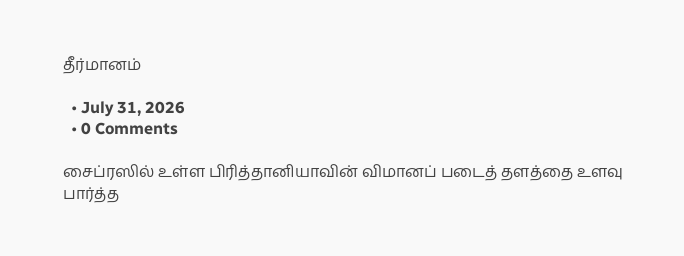தீர்மானம்

  • July 31, 2026
  • 0 Comments

சைப்ரஸில் உள்ள பிரித்தானியாவின் விமானப் படைத் தளத்தை உளவு பார்த்த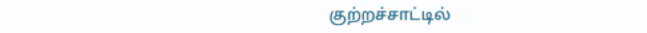குற்றச்சாட்டில்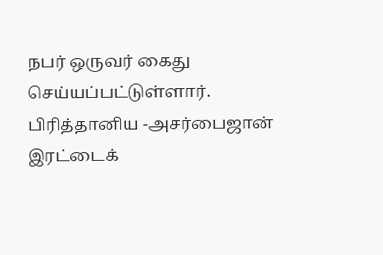நபர் ஒருவர் கைது செய்யப்பட்டுள்ளார். பிரித்தானிய -அசர்பைஜான் இரட்டைக்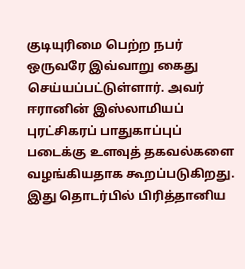குடியுரிமை பெற்ற நபர் ஒருவரே இவ்வாறு கைது செய்யப்பட்டுள்ளார். அவர் ஈரானின் இஸ்லாமியப் புரட்சிகரப் பாதுகாப்புப் படைக்கு உளவுத் தகவல்களை வழங்கியதாக கூறப்படுகிறது. இது தொடர்பில் பிரித்தானிய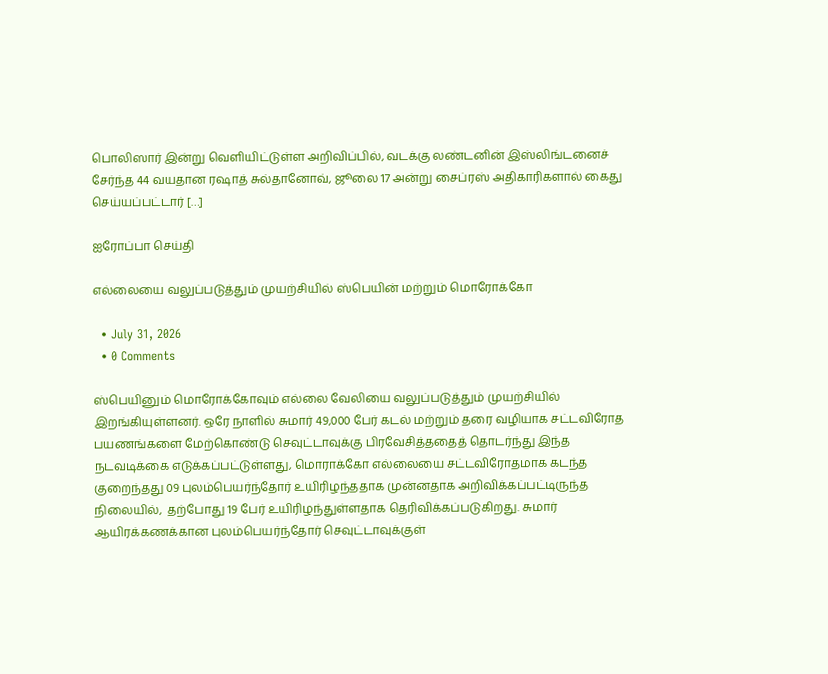பொலிஸார் இன்று வெளியிட்டுள்ள அறிவிப்பில், வடக்கு லண்டனின் இஸ்லிங்டனைச் சேர்ந்த 44 வயதான ரஷாத் சுல்தானோவ், ஜூலை 17 அன்று சைப்ரஸ் அதிகாரிகளால் கைது செய்யப்பட்டார் […]

ஐரோப்பா செய்தி

எல்லையை வலுப்படுத்தும் முயற்சியில் ஸ்பெயின் மற்றும் மொரோக்கோ

  • July 31, 2026
  • 0 Comments

ஸ்பெயினும் மொரோக்கோவும் எல்லை வேலியை வலுப்படுத்தும் முயற்சியில் இறங்கியுள்ளனர். ஒரே நாளில் சுமார் 49,000 பேர் கடல் மற்றும் தரை வழியாக சட்டவிரோத பயணங்களை மேற்கொண்டு செவுட்டாவுக்கு பிரவேசித்ததைத் தொடர்ந்து இந்த நடவடிக்கை எடுக்கப்பட்டுள்ளது, மொராக்கோ எல்லையை சட்டவிரோதமாக கடந்த குறைந்தது 09 புலம்பெயர்ந்தோர் உயிரிழந்ததாக முன்னதாக அறிவிக்கப்பட்டிருந்த நிலையில்,  தற்போது 19 பேர் உயிரிழந்துள்ளதாக தெரிவிக்கப்படுகிறது. சுமார் ஆயிரக்கணக்கான புலம்பெயர்ந்தோர் செவுட்டாவுக்குள்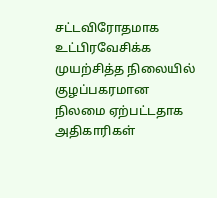சட்டவிரோதமாக உட்பிரவேசிக்க முயற்சித்த நிலையில் குழப்பகரமான நிலமை ஏற்பட்டதாக அதிகாரிகள்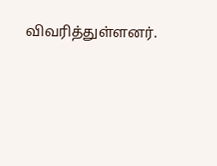விவரித்துள்ளனர்.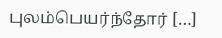புலம்பெயர்ந்தோர் […]